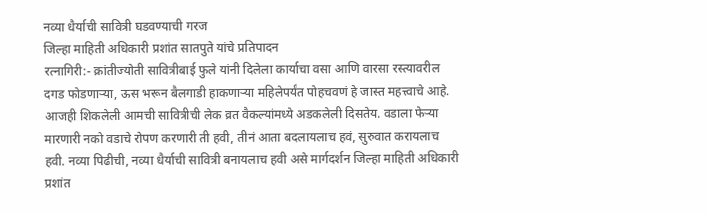नव्या धैर्याची सावित्री घडवण्याची गरज
जिल्हा माहिती अधिकारी प्रशांत सातपुते यांचे प्रतिपादन
रत्नागिरी:- क्रांतीज्योती सावित्रीबाई फुले यांनी दिलेला कार्याचा वसा आणि वारसा रस्त्यावरील दगड फोडणाऱ्या, ऊस भरून बैलगाडी हाकणाऱ्या महिलेपर्यंत पोहचवणं हे जास्त महत्त्वाचे आहे. आजही शिकलेली आमची सावित्रीची लेक व्रत वैकल्यांमध्ये अडकलेली दिसतेय. वडाला फेऱ्या मारणारी नको वडाचे रोपण करणारी ती हवी, तीनं आता बदलायलाच हवं, सुरुवात करायलाच हवी. नव्या पिढीची, नव्या धैर्याची सावित्री बनायलाच हवी असे मार्गदर्शन जिल्हा माहिती अधिकारी प्रशांत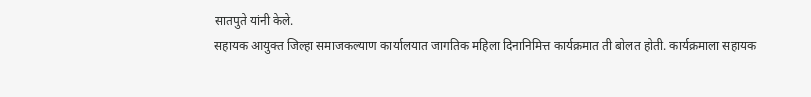सातपुते यांनी केले.
सहायक आयुक्त जिल्हा समाजकल्याण कार्यालयात जागतिक महिला दिनानिमित्त कार्यक्रमात ती बोलत होती. कार्यक्रमाला सहायक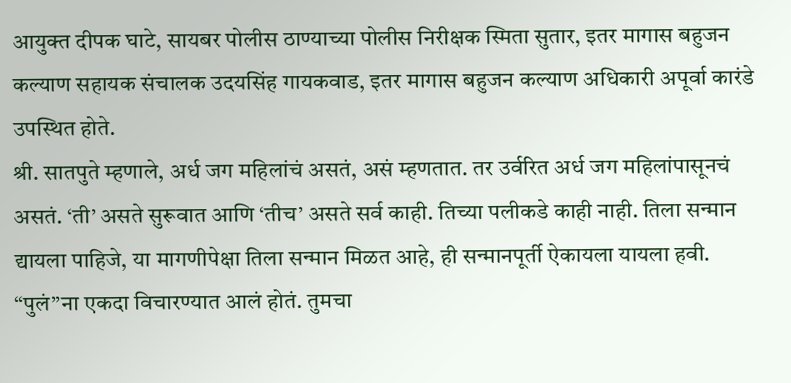आयुक्त दीपक घाटे, सायबर पोलीस ठाण्याच्या पोलीस निरीक्षक स्मिता सुतार, इतर मागास बहुजन कल्याण सहायक संचालक उदयसिंह गायकवाड, इतर मागास बहुजन कल्याण अधिकारी अपूर्वा कारंडे उपस्थित होते.
श्री. सातपुते म्हणाले, अर्ध जग महिलांचं असतं, असं म्हणतात. तर उर्वरित अर्ध जग महिलांपासूनचं असतं. ‘ती’ असते सुरूवात आणि ‘तीच’ असते सर्व काही. तिच्या पलीकडे काही नाही. तिला सन्मान द्यायला पाहिजे, या मागणीपेक्षा तिला सन्मान मिळत आहे, ही सन्मानपूर्ती ऐकायला यायला हवी.
“पुलं”ना एकदा विचारण्यात आलं होतं. तुमचा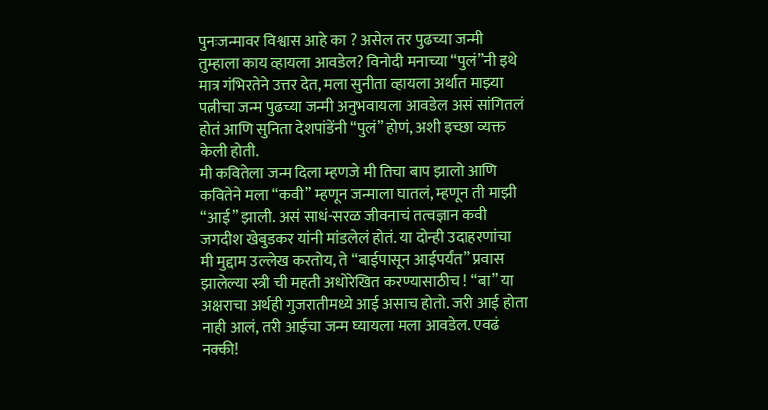पुनःजन्मावर विश्वास आहे का ? असेल तर पुढच्या जन्मी तुम्हाला काय व्हायला आवडेल? विनोदी मनाच्या “पुलं”नी इथे मात्र गंभिरतेने उत्तर देत, मला सुनीता व्हायला अर्थात माझ्या पत्नीचा जन्म पुढच्या जन्मी अनुभवायला आवडेल असं सांगितलं होतं आणि सुनिता देशपांडेंनी “पुलं” होणं, अशी इच्छा व्यक्त केली होती.
मी कवितेला जन्म दिला म्हणजे मी तिचा बाप झालो आणि कवितेने मला “कवी” म्हणून जन्माला घातलं, म्हणून ती माझी “आई” झाली. असं साधं-सरळ जीवनाचं तत्वज्ञान कवी जगदीश खेबुडकर यांनी मांडलेलं होतं. या दोन्ही उदाहरणांचा मी मुद्दाम उल्लेख करतोय, ते “बाईपासून आईपर्यंत” प्रवास झालेल्या स्त्री ची महती अधोरेखित करण्यासाठीच ! “बा” या अक्षराचा अर्थही गुजरातीमध्ये आई असाच होतो. जरी आई होता नाही आलं, तरी आईचा जन्म घ्यायला मला आवडेल. एवढं नक्की!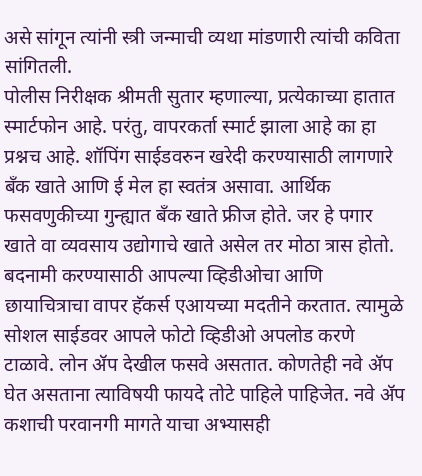असे सांगून त्यांनी स्त्री जन्माची व्यथा मांडणारी त्यांची कविता सांगितली.
पोलीस निरीक्षक श्रीमती सुतार म्हणाल्या, प्रत्येकाच्या हातात स्मार्टफोन आहे. परंतु, वापरकर्ता स्मार्ट झाला आहे का हा प्रश्नच आहे. शॉपिंग साईडवरुन खरेदी करण्यासाठी लागणारे बँक खाते आणि ई मेल हा स्वतंत्र असावा. आर्थिक फसवणुकीच्या गुन्ह्यात बँक खाते फ्रीज होते. जर हे पगार खाते वा व्यवसाय उद्योगाचे खाते असेल तर मोठा त्रास होतो. बदनामी करण्यासाठी आपल्या व्हिडीओचा आणि छायाचित्राचा वापर हॅकर्स एआयच्या मदतीने करतात. त्यामुळे सोशल साईडवर आपले फोटो व्हिडीओ अपलोड करणे टाळावे. लोन ॲप देखील फसवे असतात. कोणतेही नवे ॲप घेत असताना त्याविषयी फायदे तोटे पाहिले पाहिजेत. नवे ॲप कशाची परवानगी मागते याचा अभ्यासही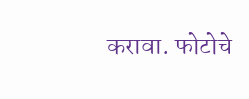करावा. फोटोचे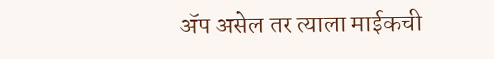ॲप असेल तर त्याला माईकची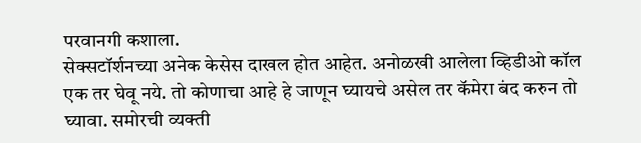परवानगी कशाला.
सेक्सटॉर्शनच्या अनेक केसेस दाखल होत आहेत. अनोळखी आलेला व्हिडीओ कॉल एक तर घेवू नये. तो कोणाचा आहे हे जाणून घ्यायचे असेल तर कॅमेरा बंद करुन तो घ्यावा. समोरची व्यक्ती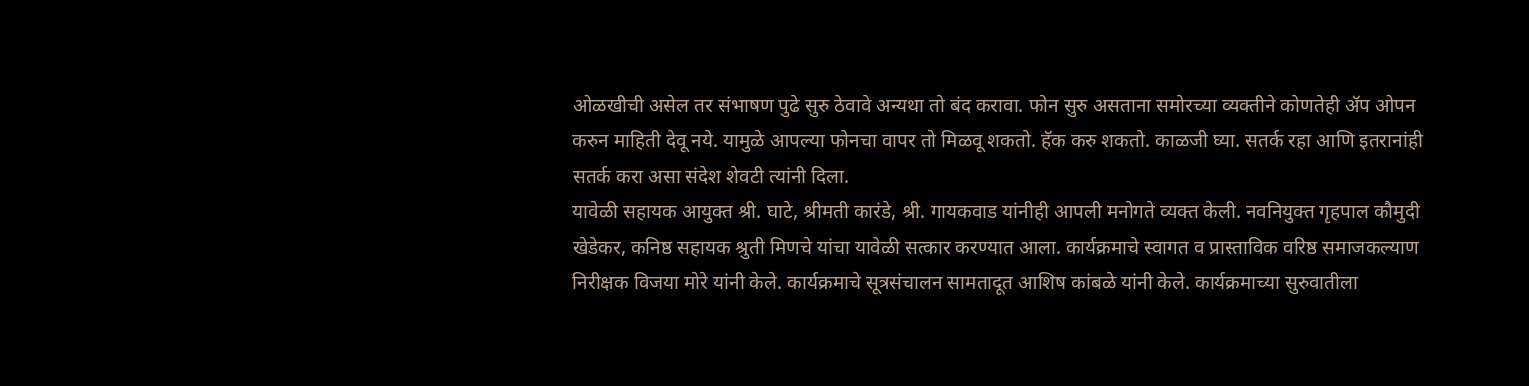ओळखीची असेल तर संभाषण पुढे सुरु ठेवावे अन्यथा तो बंद करावा. फोन सुरु असताना समोरच्या व्यक्तीने कोणतेही ॲप ओपन करुन माहिती देवू नये. यामुळे आपल्या फोनचा वापर तो मिळवू शकतो. हॅक करु शकतो. काळजी घ्या. सतर्क रहा आणि इतरानांही सतर्क करा असा संदेश शेवटी त्यांनी दिला.
यावेळी सहायक आयुक्त श्री. घाटे, श्रीमती कारंडे, श्री. गायकवाड यांनीही आपली मनोगते व्यक्त केली. नवनियुक्त गृहपाल कौमुदी खेडेकर, कनिष्ठ सहायक श्रुती मिणचे यांचा यावेळी सत्कार करण्यात आला. कार्यक्रमाचे स्वागत व प्रास्ताविक वरिष्ठ समाजकल्याण निरीक्षक विजया मोरे यांनी केले. कार्यक्रमाचे सूत्रसंचालन सामतादूत आशिष कांबळे यांनी केले. कार्यक्रमाच्या सुरुवातीला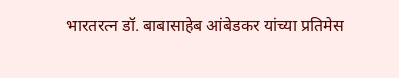भारतरत्न डॉ. बाबासाहेब आंबेडकर यांच्या प्रतिमेस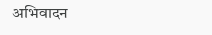अभिवादन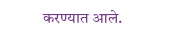करण्यात आले.